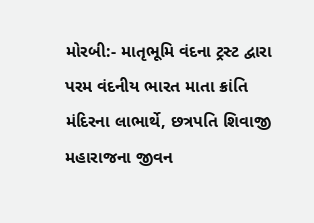મોરબી:- માતૃભૂમિ વંદના ટ્રસ્ટ દ્વારા પરમ વંદનીય ભારત માતા ક્રાંતિ મંદિરના લાભાર્થે, છત્રપતિ શિવાજી મહારાજના જીવન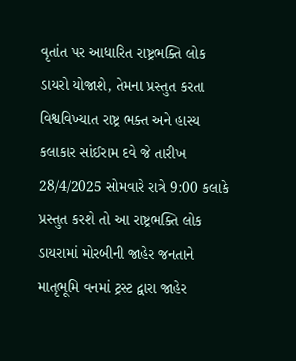વૃતાંત પર આધારિત રાષ્ટ્રભક્તિ લોક ડાયરો યોજાશે, તેમના પ્રસ્તુત કરતા વિશ્વવિખ્યાત રાષ્ટ્ર ભક્ત અને હાસ્ય કલાકાર સાંઈરામ દવે જે તારીખ 28/4/2025 સોમવારે રાત્રે 9:00 કલાકે પ્રસ્તુત કરશે તો આ રાષ્ટ્રભક્તિ લોક ડાયરામાં મોરબીની જાહેર જનતાને માતૃભૂમિ વનમાં ટ્રસ્ટ દ્વારા જાહેર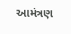આમંત્રણ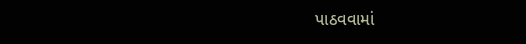પાઠવવામાં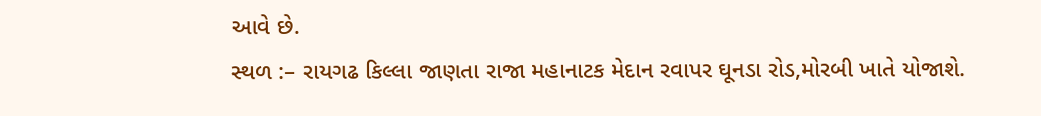આવે છે.
સ્થળ :– રાયગઢ કિલ્લા જાણતા રાજા મહાનાટક મેદાન રવાપર ઘૂનડા રોડ,મોરબી ખાતે યોજાશે.